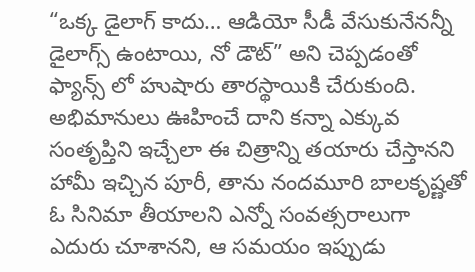“ఒక్క డైలాగ్ కాదు… ఆడియో సీడీ వేసుకునేనన్నీ డైలాగ్స్ ఉంటాయి, నో డౌట్” అని చెప్పడంతో ఫ్యాన్స్ లో హుషారు తారస్థాయికి చేరుకుంది. అభిమానులు ఊహించే దాని కన్నా ఎక్కువ సంతృప్తిని ఇచ్చేలా ఈ చిత్రాన్ని తయారు చేస్తానని హామీ ఇచ్చిన పూరీ, తాను నందమూరి బాలకృష్ణతో ఓ సినిమా తీయాలని ఎన్నో సంవత్సరాలుగా ఎదురు చూశానని, ఆ సమయం ఇప్పుడు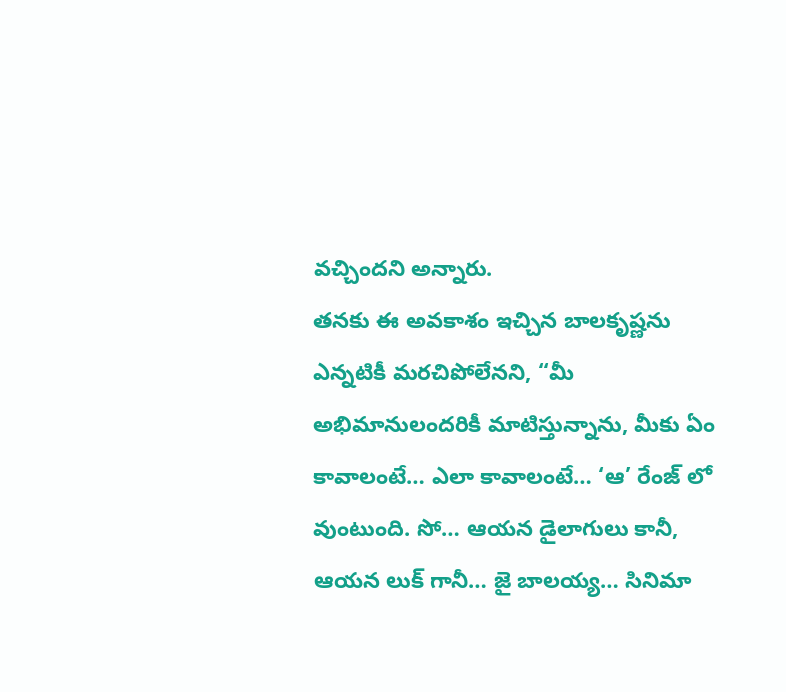వచ్చిందని అన్నారు.
తనకు ఈ అవకాశం ఇచ్చిన బాలకృష్ణను ఎన్నటికీ మరచిపోలేనని, “మీ అభిమానులందరికీ మాటిస్తున్నాను, మీకు ఏం కావాలంటే… ఎలా కావాలంటే… ‘ఆ’ రేంజ్ లో వుంటుంది. సో… ఆయన డైలాగులు కానీ, ఆయన లుక్ గానీ… జై బాలయ్య… సినిమా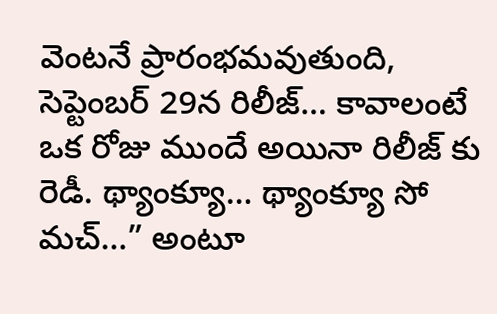వెంటనే ప్రారంభమవుతుంది, సెప్టెంబర్ 29న రిలీజ్… కావాలంటే ఒక రోజు ముందే అయినా రిలీజ్ కు రెడీ. థ్యాంక్యూ… థ్యాంక్యూ సో మచ్…” అంటూ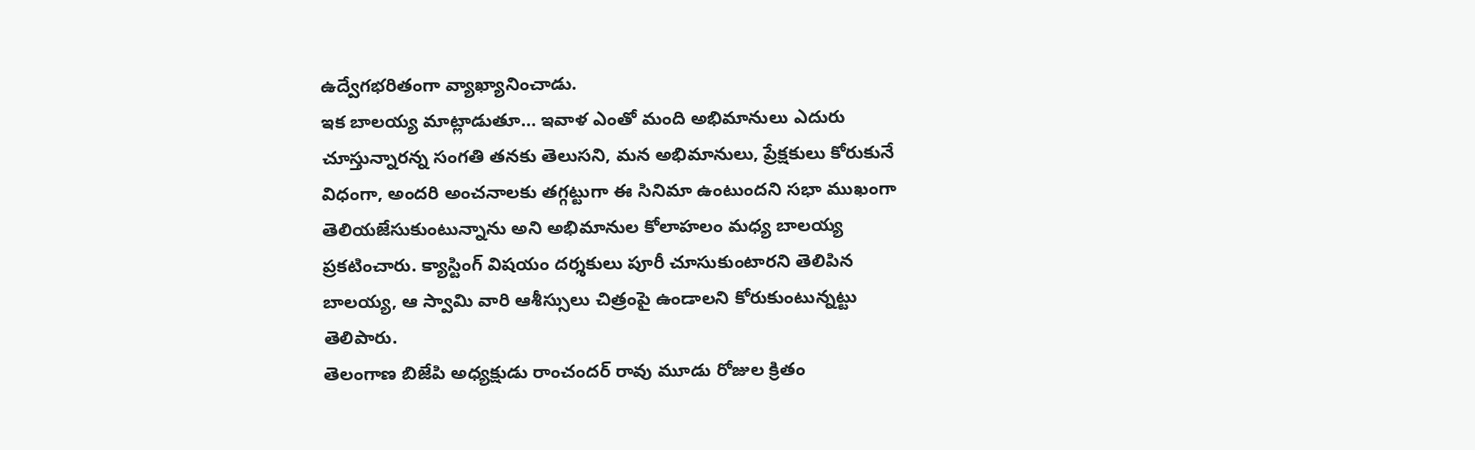ఉద్వేగభరితంగా వ్యాఖ్యానించాడు.
ఇక బాలయ్య మాట్లాడుతూ… ఇవాళ ఎంతో మంది అభిమానులు ఎదురు చూస్తున్నారన్న సంగతి తనకు తెలుసని, మన అభిమానులు, ప్రేక్షకులు కోరుకునే విధంగా, అందరి అంచనాలకు తగ్గట్టుగా ఈ సినిమా ఉంటుందని సభా ముఖంగా తెలియజేసుకుంటున్నాను అని అభిమానుల కోలాహలం మధ్య బాలయ్య ప్రకటించారు. క్యాస్టింగ్ విషయం దర్శకులు పూరీ చూసుకుంటారని తెలిపిన బాలయ్య, ఆ స్వామి వారి ఆశీస్సులు చిత్రంపై ఉండాలని కోరుకుంటున్నట్టు తెలిపారు.
తెలంగాణ బిజేపి అధ్యక్షుడు రాంచందర్ రావు మూడు రోజుల క్రితం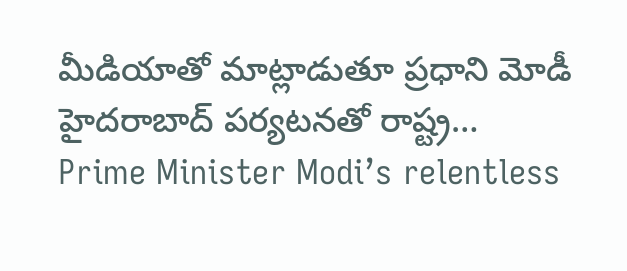మీడియాతో మాట్లాడుతూ ప్రధాని మోడీ హైదరాబాద్ పర్యటనతో రాష్ట్ర…
Prime Minister Modi’s relentless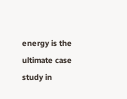energy is the ultimate case study in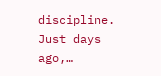discipline. Just days ago,…